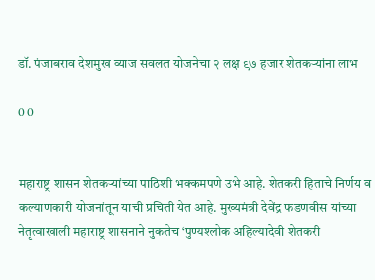डॉ. पंजाबराव देशमुख व्याज सवलत योजनेचा २ लक्ष ९७ हजार शेतकऱ्यांना लाभ

0 0


महाराष्ट्र शासन शेतकऱ्यांच्या पाठिशी भक्कमपणे उभे आहे. शेतकरी हिताचे निर्णय व कल्याणकारी योजनांतून याची प्रचिती येत आहे. मुख्यमंत्री देवेंद्र फडणवीस यांच्या नेतृत्वाखाली महाराष्ट्र शासनाने नुकतेच ‘पुण्यश्लोक अहिल्यादेवी शेतकरी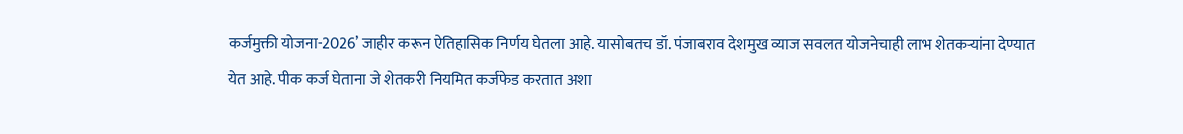कर्जमुक्ती योजना-2026’ जाहीर करून ऐतिहासिक निर्णय घेतला आहे. यासोबतच डॉ. पंजाबराव देशमुख व्याज सवलत योजनेचाही लाभ शेतकऱ्यांना देण्यात येत आहे. पीक कर्ज घेताना जे शेतकरी नियमित कर्जफेड करतात अशा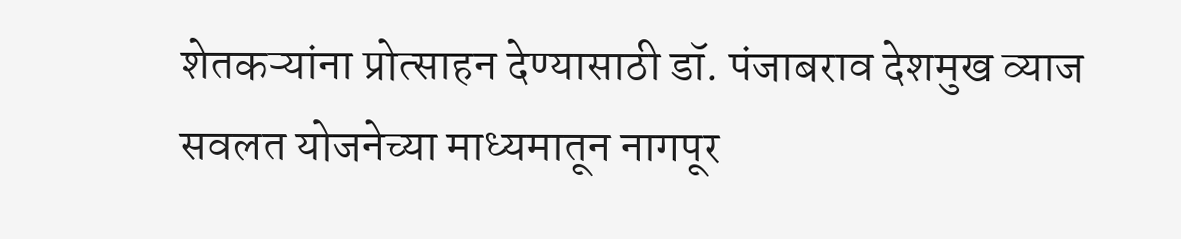शेतकऱ्यांना प्रोत्साहन देण्यासाठी डॉ. पंजाबराव देशमुख व्याज सवलत योजनेच्या माध्यमातून नागपूर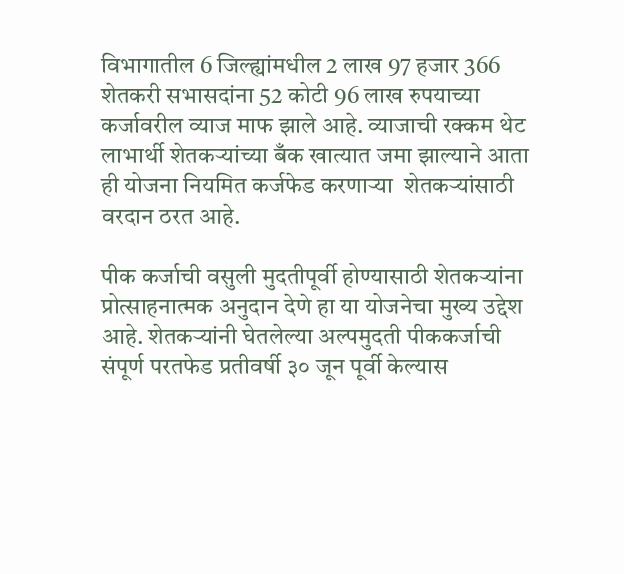विभागातील 6 जिल्ह्यांमधील 2 लाख 97 हजार 366  शेतकरी सभासदांना 52 कोटी 96 लाख रुपयाच्या कर्जावरील व्याज माफ झाले आहे. व्याजाची रक्कम थेट लाभार्थी शेतकऱ्यांच्या बँक खात्यात जमा झाल्याने आता ही योजना नियमित कर्जफेड करणाऱ्या  शेतकऱ्यांसाठी  वरदान ठरत आहे.

पीक कर्जाची वसुली मुदतीपूर्वी होण्यासाठी शेतकऱ्यांना प्रोत्साहनात्मक अनुदान देणे हा या योजनेचा मुख्य उद्देश आहे. शेतकऱ्यांनी घेतलेल्या अल्पमुदती पीककर्जाची संपूर्ण परतफेड प्रतीवर्षी ३० जून पूर्वी केल्यास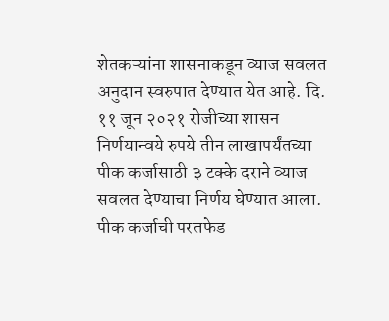शेतकऱ्यांना शासनाकडून व्याज सवलत अनुदान स्वरुपात देण्यात येत आहे. दि. ११ जून २०२१ रोजीच्या शासन निर्णयान्वये रुपये तीन लाखापर्यंतच्या पीक कर्जासाठी ३ टक्के दराने व्याज सवलत देण्याचा निर्णय घेण्यात आला. पीक कर्जाची परतफेड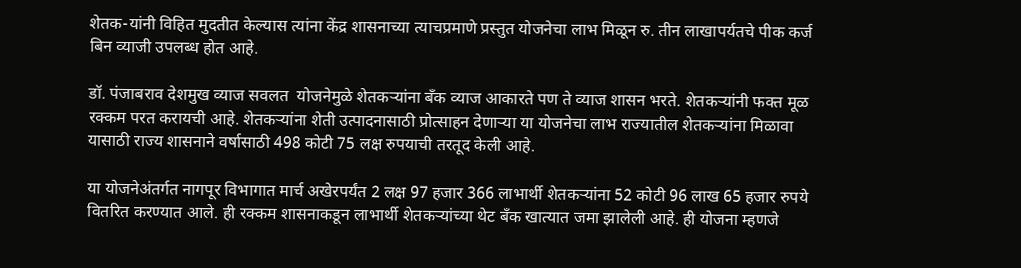शेतक-यांनी विहित मुदतीत केल्यास त्यांना केंद्र शासनाच्या त्याचप्रमाणे प्रस्तुत योजनेचा लाभ मिळून रु. तीन लाखापर्यतचे पीक कर्ज बिन व्याजी उपलब्ध होत आहे.

डॉ. पंजाबराव देशमुख व्याज सवलत  योजनेमुळे शेतकऱ्यांना बँक व्याज आकारते पण ते व्याज शासन भरते. शेतकऱ्यांनी फक्त मूळ रक्कम परत करायची आहे. शेतकऱ्यांना शेती उत्पादनासाठी प्रोत्साहन देणाऱ्या या योजनेचा लाभ राज्यातील शेतकऱ्यांना मिळावा यासाठी राज्य शासनाने वर्षासाठी 498 कोटी 75 लक्ष रुपयाची तरतूद केली आहे.

या योजनेअंतर्गत नागपूर विभागात मार्च अखेरपर्यंत 2 लक्ष 97 हजार 366 लाभार्थी शेतकऱ्यांना 52 कोटी 96 लाख 65 हजार रुपये वितरित करण्यात आले. ही रक्कम शासनाकडून लाभार्थी शेतकऱ्यांच्या थेट बँक खात्यात जमा झालेली आहे. ही योजना म्हणजे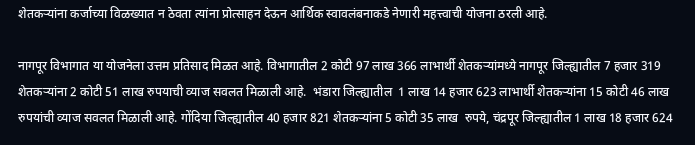शेतकऱ्यांना कर्जाच्या विळख्यात न ठेवता त्यांना प्रोत्साहन देऊन आर्थिक स्वावलंबनाकडे नेणारी महत्त्वाची योजना ठरली आहे.

नागपूर विभागात या योजनेला उत्तम प्रतिसाद मिळत आहे. विभागातील 2 कोटी 97 लाख 366 लाभार्थी शेतकऱ्यांमध्ये नागपूर जिल्ह्यातील 7 हजार 319 शेतकऱ्यांना 2 कोटी 51 लाख रुपयाची व्याज सवलत मिळाली आहे.  भंडारा जिल्ह्यातील  1 लाख 14 हजार 623 लाभार्थी शेतकऱ्यांना 15 कोटी 46 लाख रुपयांची व्याज सवलत मिळाली आहे. गोंदिया जिल्ह्यातील 40 हजार 821 शेतकऱ्यांना 5 कोटी 35 लाख  रुपये, चंद्रपूर जिल्ह्यातील 1 लाख 18 हजार 624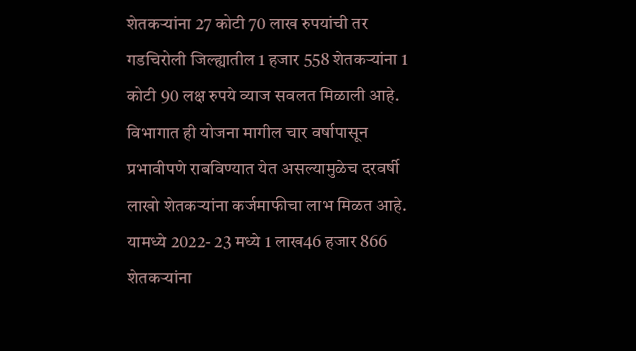शेतकऱ्यांना 27 कोटी 70 लाख रुपयांची तर गडचिरोली जिल्ह्यातील 1 हजार 558 शेतकऱ्यांना 1 कोटी 90 लक्ष रुपये व्याज सवलत मिळाली आहे. विभागात ही योजना मागील चार वर्षापासून प्रभावीपणे राबविण्यात येत असल्यामुळेच दरवर्षी लाखो शेतकऱ्यांना कर्जमाफीचा लाभ मिळत आहे.  यामध्ये 2022- 23 मध्ये 1 लाख46 हजार 866 शेतकऱ्यांना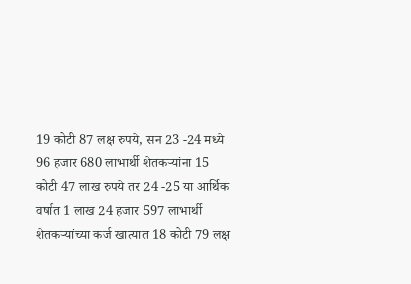19 कोटी 87 लक्ष रुपये, सन 23 -24 मध्ये 96 हजार 680 लाभार्थी शेतकऱ्यांना 15 कोटी 47 लाख रुपये तर 24 -25 या आर्थिक वर्षात 1 लाख 24 हजार 597 लाभार्थी शेतकऱ्यांच्या कर्ज खात्यात 18 कोटी 79 लक्ष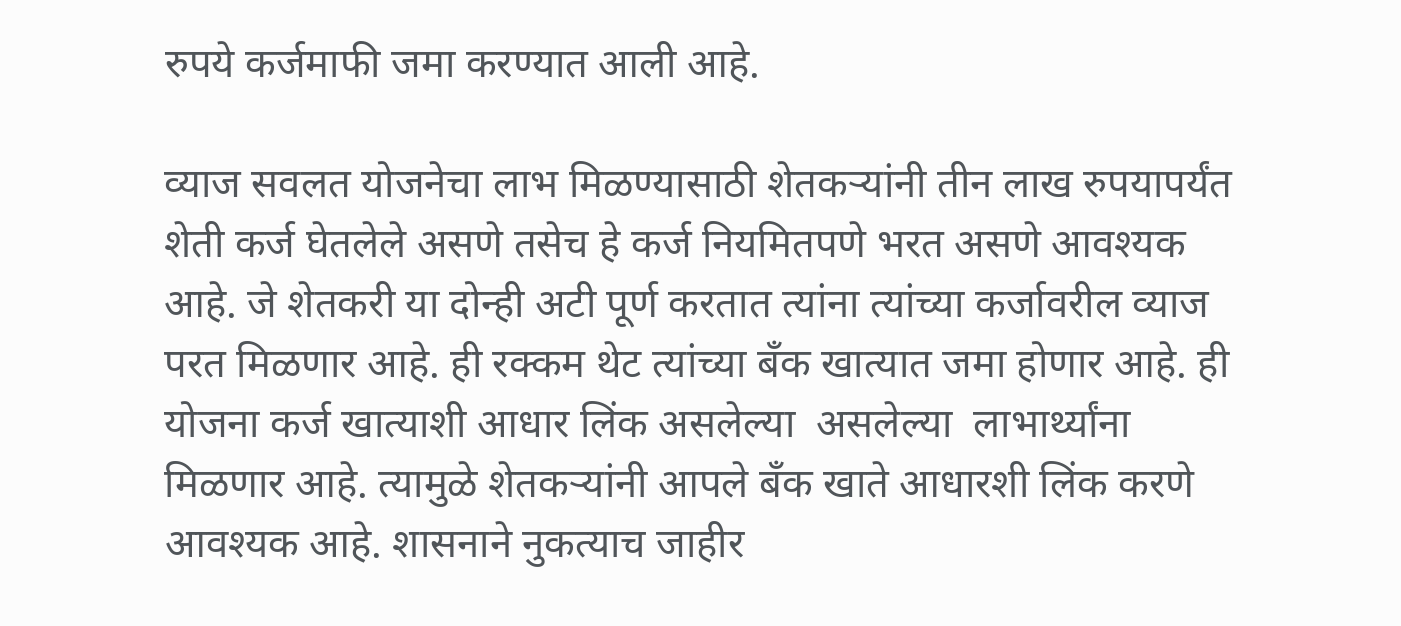रुपये कर्जमाफी जमा करण्यात आली आहे.

व्याज सवलत योजनेचा लाभ मिळण्यासाठी शेतकऱ्यांनी तीन लाख रुपयापर्यंत शेती कर्ज घेतलेले असणे तसेच हे कर्ज नियमितपणे भरत असणे आवश्यक आहे. जे शेतकरी या दोन्ही अटी पूर्ण करतात त्यांना त्यांच्या कर्जावरील व्याज परत मिळणार आहे. ही रक्कम थेट त्यांच्या बँक खात्यात जमा होणार आहे. ही  योजना कर्ज खात्याशी आधार लिंक असलेल्या  असलेल्या  लाभार्थ्यांना मिळणार आहे. त्यामुळे शेतकऱ्यांनी आपले बँक खाते आधारशी लिंक करणे आवश्यक आहे. शासनाने नुकत्याच जाहीर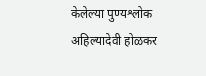केलेल्या पुण्यश्लोक अहिल्यादेवी होळकर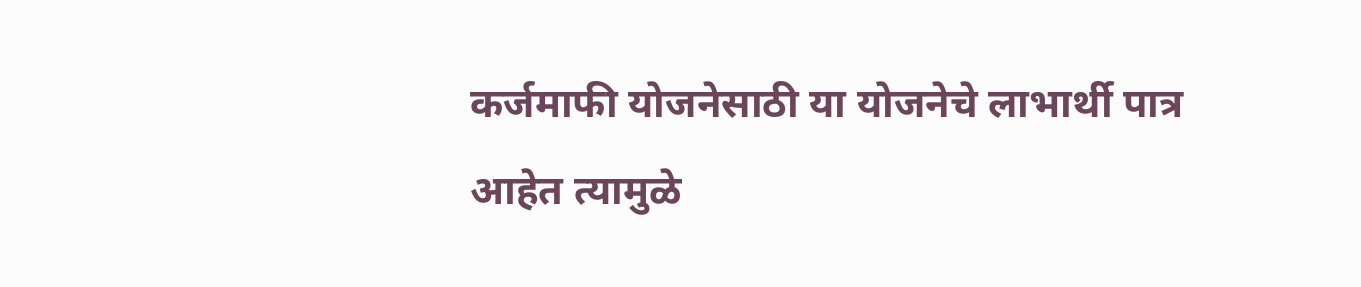कर्जमाफी योजनेसाठी या योजनेचे लाभार्थी पात्र आहेत त्यामुळे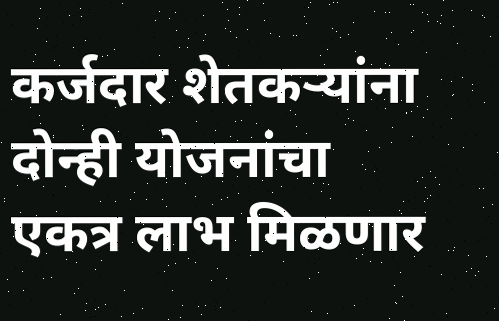कर्जदार शेतकऱ्यांना दोन्ही योजनांचा एकत्र लाभ मिळणार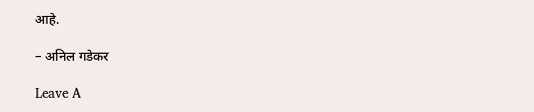आहे.

– अनिल गडेकर

Leave A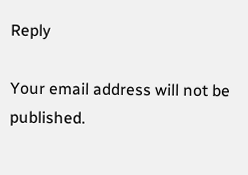Reply

Your email address will not be published.